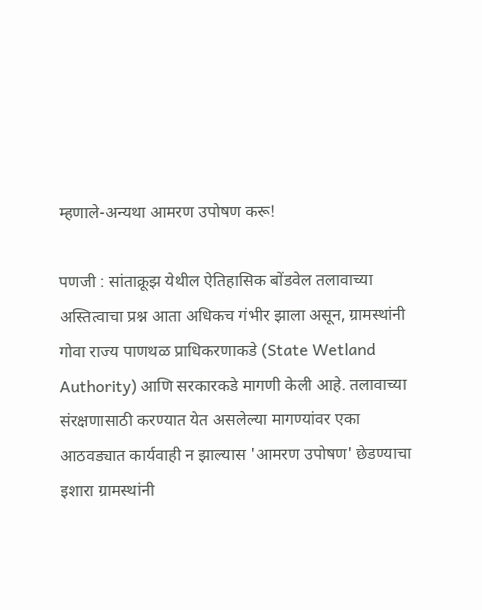म्हणाले-अन्यथा आमरण उपोषण करू!

पणजी : सांताक्रूझ येथील ऐतिहासिक बोंडवेल तलावाच्या अस्तित्वाचा प्रश्न आता अधिकच गंभीर झाला असून, ग्रामस्थांनी गोवा राज्य पाणथळ प्राधिकरणाकडे (State Wetland Authority) आणि सरकारकडे मागणी केली आहे. तलावाच्या संरक्षणासाठी करण्यात येत असलेल्या मागण्यांवर एका आठवड्यात कार्यवाही न झाल्यास 'आमरण उपोषण' छेडण्याचा इशारा ग्रामस्थांनी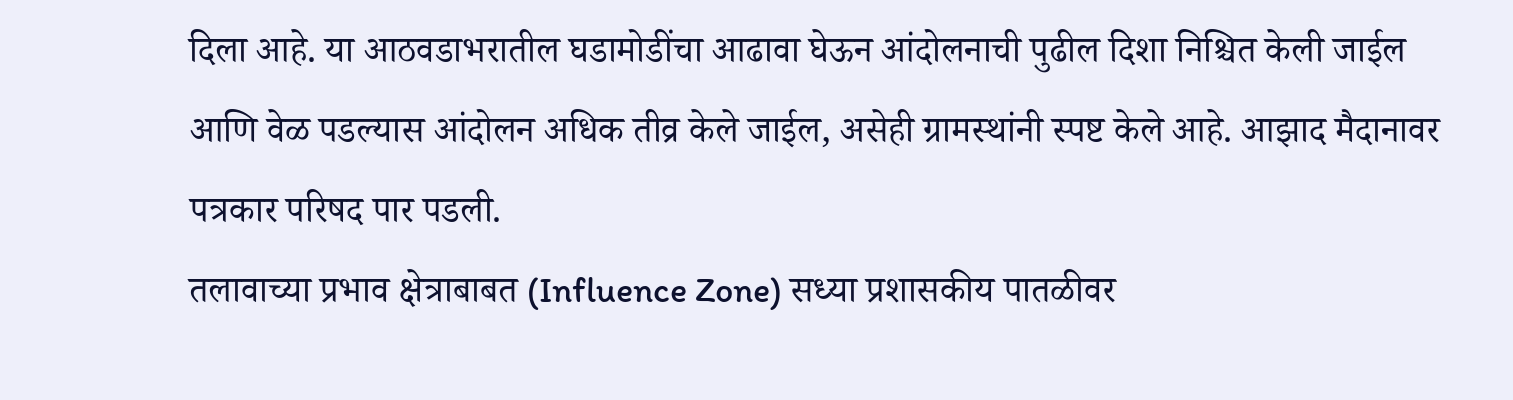दिला आहे. या आठवडाभरातील घडामोडींचा आढावा घेऊन आंदोलनाची पुढील दिशा निश्चित केली जाईल आणि वेळ पडल्यास आंदोलन अधिक तीव्र केले जाईल, असेही ग्रामस्थांनी स्पष्ट केले आहे. आझाद मैदानावर पत्रकार परिषद पार पडली.
तलावाच्या प्रभाव क्षेत्राबाबत (Influence Zone) सध्या प्रशासकीय पातळीवर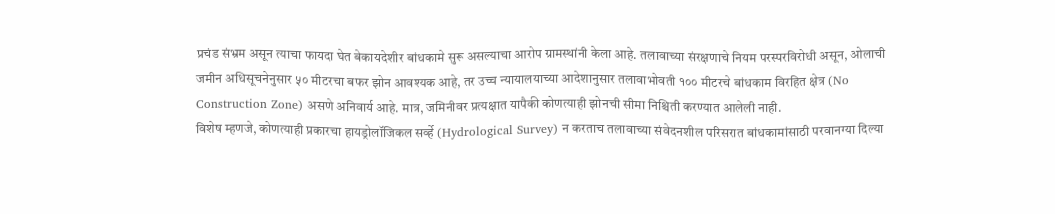प्रचंड संभ्रम असून त्याचा फायदा घेत बेकायदेशीर बांधकामे सुरू असल्याचा आरोप ग्रामस्थांनी केला आहे. तलावाच्या संरक्षणाचे नियम परस्परविरोधी असून, ओलाची जमीन अधिसूचनेनुसार ५० मीटरचा बफर झोन आवश्यक आहे, तर उच्च न्यायालयाच्या आदेशानुसार तलावाभोवती १०० मीटरचे बांधकाम विरहित क्षेत्र (No Construction Zone) असणे अनिवार्य आहे. मात्र, जमिनीवर प्रत्यक्षात यापैकी कोणत्याही झोनची सीमा निश्चिती करण्यात आलेली नाही.
विशेष म्हणजे, कोणत्याही प्रकारचा हायड्रोलॉजिकल सर्व्हे (Hydrological Survey) न करताच तलावाच्या संवेदनशील परिसरात बांधकामांसाठी परवानग्या दिल्या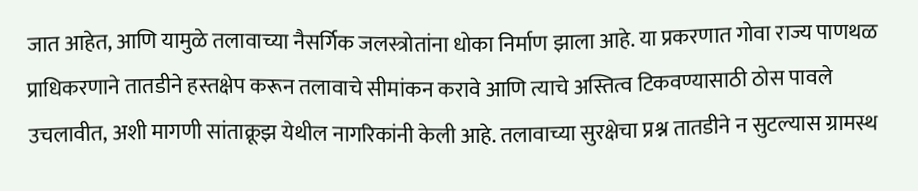जात आहेत, आणि यामुळे तलावाच्या नैसर्गिक जलस्त्रोतांना धोका निर्माण झाला आहे. या प्रकरणात गोवा राज्य पाणथळ प्राधिकरणाने तातडीने हस्तक्षेप करून तलावाचे सीमांकन करावे आणि त्याचे अस्तित्व टिकवण्यासाठी ठोस पावले उचलावीत, अशी मागणी सांताक्रूझ येथील नागरिकांनी केली आहे. तलावाच्या सुरक्षेचा प्रश्न तातडीने न सुटल्यास ग्रामस्थ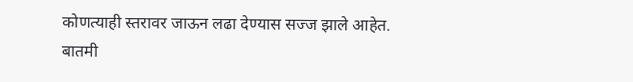कोणत्याही स्तरावर जाऊन लढा देण्यास सज्ज झाले आहेत.
बातमी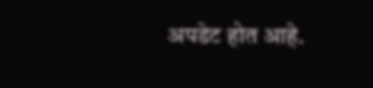अपडेट होत आहे.